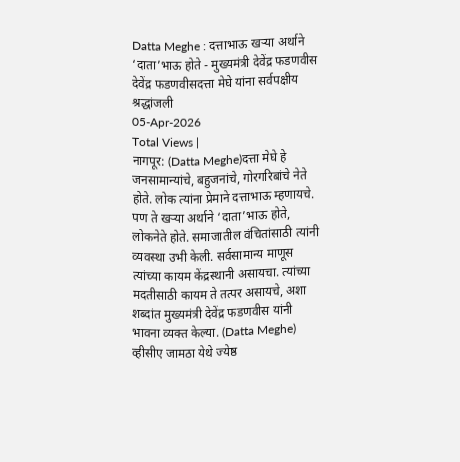Datta Meghe : दत्ताभाऊ खऱ्या अर्थाने ‘दाता’भाऊ होते - मुख्यमंत्री देवेंद्र फडणवीस
देवेंद्र फडणवीसदत्ता मेघे यांना सर्वपक्षीय श्रद्धांजली
05-Apr-2026
Total Views |
नागपूर: (Datta Meghe)दत्ता मेघे हे जनसामान्यांचे, बहुजनांचे, गोरगरिबांचे नेते होते. लोक त्यांना प्रेमाने दत्ताभाऊ म्हणायचे. पण ते खऱ्या अर्थाने ‘दाता’भाऊ होते, लोकनेते होते. समाजातील वंचितांसाठी त्यांनी व्यवस्था उभी केली. सर्वसामान्य माणूस त्यांच्या कायम केंद्रस्थानी असायचा. त्यांच्या मदतीसाठी कायम ते तत्पर असायचे, अशा शब्दांत मुख्यमंत्री देवेंद्र फडणवीस यांनी भावना व्यक्त केल्या. (Datta Meghe)
व्हीसीए जामठा येथे ज्येष्ठ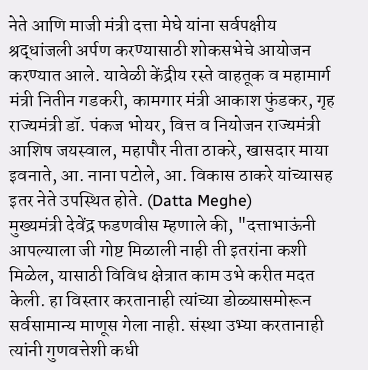नेते आणि माजी मंत्री दत्ता मेघे यांना सर्वपक्षीय श्रद्धांजली अर्पण करण्यासाठी शोकसभेचे आयोजन करण्यात आले. यावेळी केंद्रीय रस्ते वाहतूक व महामार्ग मंत्री नितीन गडकरी, कामगार मंत्री आकाश फुंडकर, गृह राज्यमंत्री डॉ. पंकज भोयर, वित्त व नियोजन राज्यमंत्री आशिष जयस्वाल, महापौर नीता ठाकरे, खासदार माया इवनाते, आ. नाना पटोले, आ. विकास ठाकरे यांच्यासह इतर नेते उपस्थित होते. (Datta Meghe)
मुख्यमंत्री देवेंद्र फडणवीस म्हणाले की, "दत्ताभाऊंनी आपल्याला जी गोष्ट मिळाली नाही ती इतरांना कशी मिळेल, यासाठी विविध क्षेत्रात काम उभे करीत मदत केली. हा विस्तार करतानाही त्यांच्या डोळ्यासमोरून सर्वसामान्य माणूस गेला नाही. संस्था उभ्या करतानाही त्यांनी गुणवत्तेशी कधी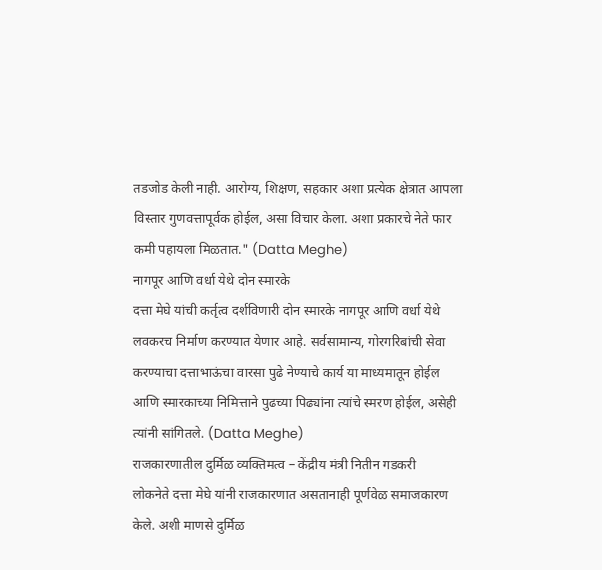तडजोड केली नाही. आरोग्य, शिक्षण, सहकार अशा प्रत्येक क्षेत्रात आपला विस्तार गुणवत्तापूर्वक होईल, असा विचार केला. अशा प्रकारचे नेते फार कमी पहायला मिळतात." (Datta Meghe)
नागपूर आणि वर्धा येथे दोन स्मारके
दत्ता मेघे यांची कर्तृत्व दर्शविणारी दोन स्मारके नागपूर आणि वर्धा येथे लवकरच निर्माण करण्यात येणार आहे. सर्वसामान्य, गोरगरिबांची सेवा करण्याचा दत्ताभाऊंचा वारसा पुढे नेण्याचे कार्य या माध्यमातून होईल आणि स्मारकाच्या निमित्ताने पुढच्या पिढ्यांना त्यांचे स्मरण होईल, असेही त्यांनी सांगितले. (Datta Meghe)
राजकारणातील दुर्मिळ व्यक्तिमत्व – केंद्रीय मंत्री नितीन गडकरी
लोकनेते दत्ता मेघे यांनी राजकारणात असतानाही पूर्णवेळ समाजकारण केले. अशी माणसे दुर्मिळ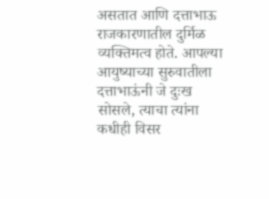असतात आणि दत्ताभाऊ राजकारणातील दुर्मिळ व्यक्तिमत्व होते. आपल्या आयुष्याच्या सुरुवातीला दत्ताभाऊंनी जे दुःख सोसले, त्याचा त्यांना कधीही विसर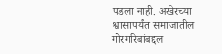पडला नाही. अखेरच्या श्वासापर्यंत समाजातील गोरगरिबांबद्दल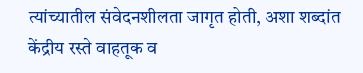त्यांच्यातील संवेदनशीलता जागृत होती, अशा शब्दांत केंद्रीय रस्ते वाहतूक व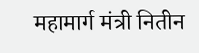महामार्ग मंत्री नितीन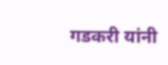गडकरी यांनी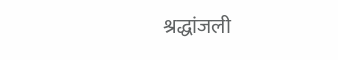श्रद्धांजली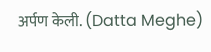अर्पण केली. (Datta Meghe)